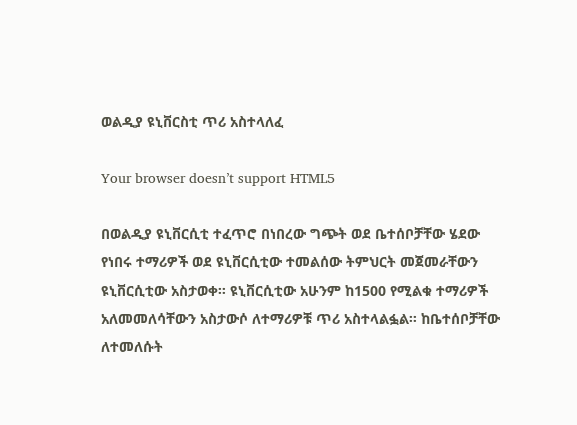ወልዲያ ዩኒቨርስቲ ጥሪ አስተላለፈ

Your browser doesn’t support HTML5

በወልዲያ ዩኒቨርሲቲ ተፈጥሮ በነበረው ግጭት ወደ ቤተሰቦቻቸው ሄደው የነበሩ ተማሪዎች ወደ ዩኒቨርሲቲው ተመልሰው ትምህርት መጀመራቸውን ዩኒቨርሲቲው አስታወቀ፡፡ ዩኒቨርሲቲው አሁንም ከ1500 የሚልቁ ተማሪዎች አለመመለሳቸውን አስታውሶ ለተማሪዎቹ ጥሪ አስተላልፏል፡፡ ከቤተሰቦቻቸው ለተመለሱት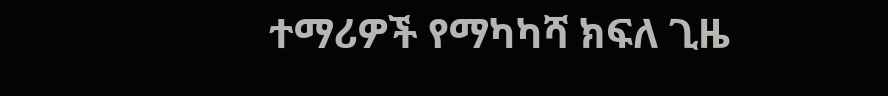ተማሪዎች የማካካሻ ክፍለ ጊዜ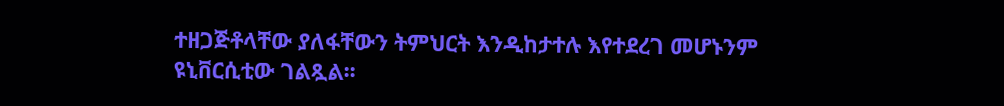ተዘጋጅቶላቸው ያለፋቸውን ትምህርት እንዲከታተሉ እየተደረገ መሆኑንም ዩኒቨርሲቲው ገልጿል፡፡